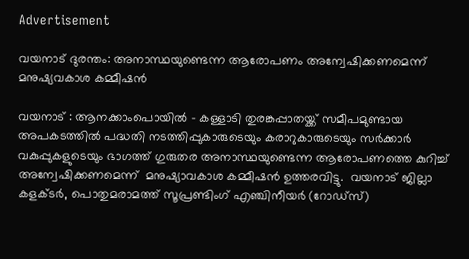Advertisement

വയനാട് ദുരന്തം: അനാസ്ഥയുണ്ടെന്ന ആരോപണം അന്വേഷിക്കണമെന്ന് മനുഷ്യവകാശ കമ്മീഷൻ

വയനാട് : ആനക്കാംപൊയിൽ - കള്ളാടി തുരങ്കപ്പാതയ്ക്ക് സമീപമുണ്ടായ അപകടത്തിൽ പദ്ധതി നടത്തിപ്പുകാരുടെയും കരാറുകാരുടെയും സർക്കാർ വകുപ്പുകളുടെയും ഭാഗത്ത് ഗുരുതര അനാസ്ഥയുണ്ടെന്ന ആരോപണത്തെ കുറിച്ച് അന്വേഷിക്കണമെന്ന്  മനുഷ്യാവകാശ കമ്മീഷൻ ഉത്തരവിട്ടു.  വയനാട് ജില്ലാ കളക്ടർ, പൊതുമരാമത്ത് സൂപ്രണ്ടിംഗ് എഞ്ചിനീയർ (റോഡ്സ്)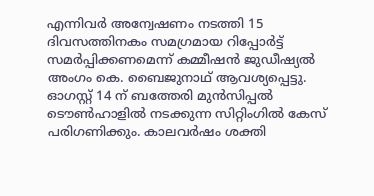എന്നിവർ അന്വേഷണം നടത്തി 15 ദിവസത്തിനകം സമഗ്രമായ റിപ്പോർട്ട് സമർപ്പിക്കണമെന്ന് കമ്മീഷൻ ജുഡീഷ്യൽ അംഗം കെ. ബൈജുനാഥ് ആവശ്യപ്പെട്ടു. ഓഗസ്റ്റ് 14 ന് ബത്തേരി മുൻസിപ്പൽ ടൌൺഹാളിൽ നടക്കുന്ന സിറ്റിംഗിൽ കേസ് പരിഗണിക്കും. കാലവർഷം ശക്തി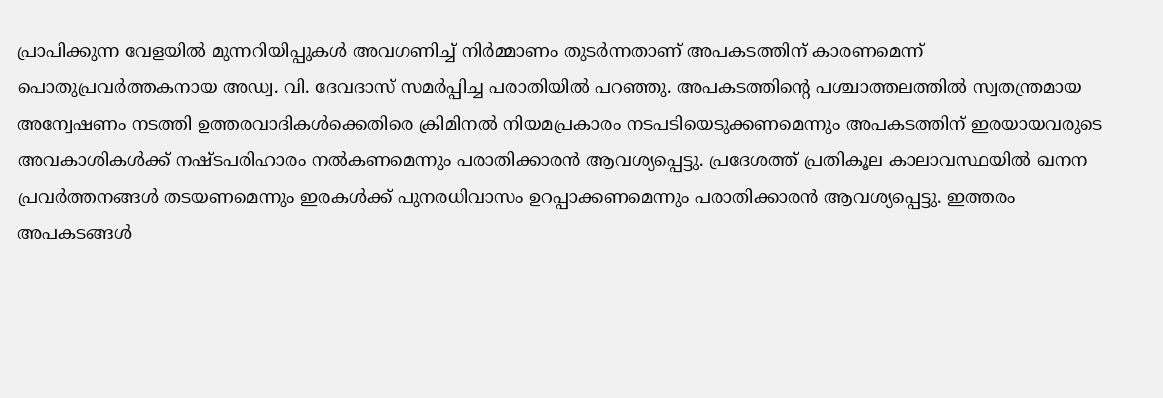പ്രാപിക്കുന്ന വേളയിൽ മുന്നറിയിപ്പുകൾ അവഗണിച്ച് നിർമ്മാണം തുടർന്നതാണ് അപകടത്തിന് കാരണമെന്ന് പൊതുപ്രവർത്തകനായ അഡ്വ. വി. ദേവദാസ് സമർപ്പിച്ച പരാതിയിൽ പറഞ്ഞു. അപകടത്തിന്റെ പശ്ചാത്തലത്തിൽ സ്വതന്ത്രമായ അന്വേഷണം നടത്തി ഉത്തരവാദികൾക്കെതിരെ ക്രിമിനൽ നിയമപ്രകാരം നടപടിയെടുക്കണമെന്നും അപകടത്തിന് ഇരയായവരുടെ അവകാശികൾക്ക് നഷ്ടപരിഹാരം നൽകണമെന്നും പരാതിക്കാരൻ ആവശ്യപ്പെട്ടു. പ്രദേശത്ത് പ്രതികൂല കാലാവസ്ഥയിൽ ഖനന പ്രവർത്തനങ്ങൾ തടയണമെന്നും ഇരകൾക്ക് പുനരധിവാസം ഉറപ്പാക്കണമെന്നും പരാതിക്കാരൻ ആവശ്യപ്പെട്ടു. ഇത്തരം അപകടങ്ങൾ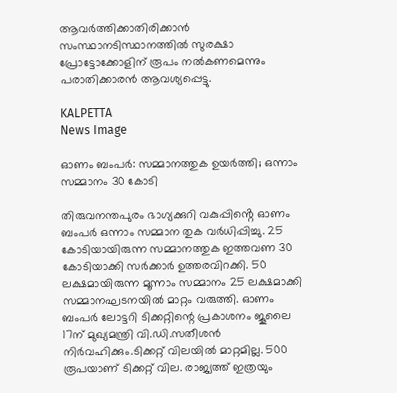ആവർത്തിക്കാതിരിക്കാൻ സംസ്ഥാനടിസ്ഥാനത്തിൽ സുരക്ഷാ പ്രോട്ടോക്കോളിന് രൂപം നൽകണമെന്നും പരാതിക്കാരൻ ആവശ്യപ്പെട്ടു.

KALPETTA
News Image

ഓണം ബംപർ: സമ്മാനത്തുക ഉയർത്തി; ഒന്നാം സമ്മാനം 30 കോടി

തിരുവനന്തപുരം ഭാഗ്യക്കുറി വകുപ്പിൻ്റെ ഓണം ബംപർ ഒന്നാം സമ്മാന തുക വർധിപ്പിച്ചു. 25 കോടിയായിരുന്ന സമ്മാനത്തുക ഇത്തവണ 30 കോടിയാക്കി സർക്കാർ ഉത്തരവിറക്കി. 50 ലക്ഷമായിരുന്ന മൂന്നാം സമ്മാനം 25 ലക്ഷമാക്കി സമ്മാനഘടനയിൽ മാറ്റം വരുത്തി. ഓണം ബംപർ ലോട്ടറി ടിക്കറ്റിന്റെ പ്രകാശനം ജൂലൈ 17ന് മുഖ്യമന്ത്രി വി.ഡി.സതീശൻ നിർവഹിക്കും.ടിക്കറ്റ് വിലയിൽ മാറ്റമില്ല. 500 രൂപയാണ് ടിക്കറ്റ് വില. രാജ്യത്ത് ഇത്രയും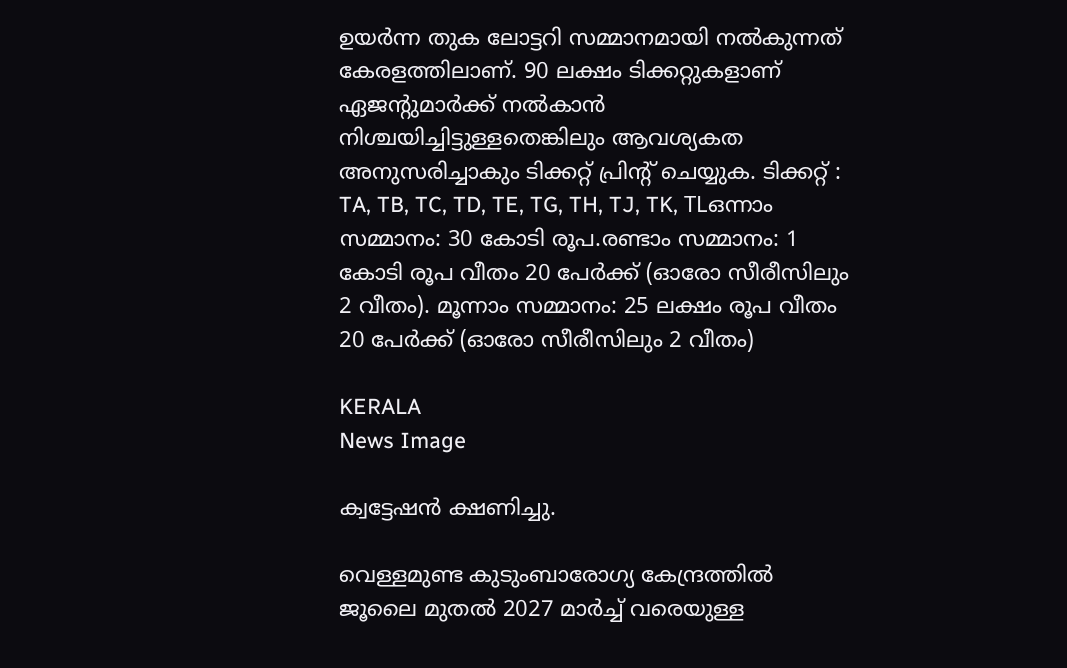ഉയർന്ന തുക ലോട്ടറി സമ്മാനമായി നൽകുന്നത് കേരളത്തിലാണ്. 90 ലക്ഷം ടിക്കറ്റുകളാണ് ഏജന്റുമാർക്ക് നൽകാൻ നിശ്ചയിച്ചിട്ടുള്ളതെങ്കിലും ആവശ്യകത അനുസരിച്ചാകും ടിക്കറ്റ് പ്രിന്റ് ചെയ്യുക. ടിക്കറ്റ് : TA, TB, TC, TD, TE, TG, TH, TJ, TK, TLഒന്നാം സമ്മാനം: 30 കോടി രൂപ.രണ്ടാം സമ്മാനം: 1 കോടി രൂപ വീതം 20 പേർക്ക് (ഓരോ സീരീസിലും 2 വീതം). മൂന്നാം സമ്മാനം: 25 ലക്ഷം രൂപ വീതം 20 പേർക്ക് (ഓരോ സീരീസിലും 2 വീതം)

KERALA
News Image

ക്വട്ടേഷൻ ക്ഷണിച്ചു.

വെള്ളമുണ്ട കുടുംബാരോഗ്യ കേന്ദ്രത്തിൽ ജൂലൈ മുതൽ 2027 മാർച്ച് വരെയുള്ള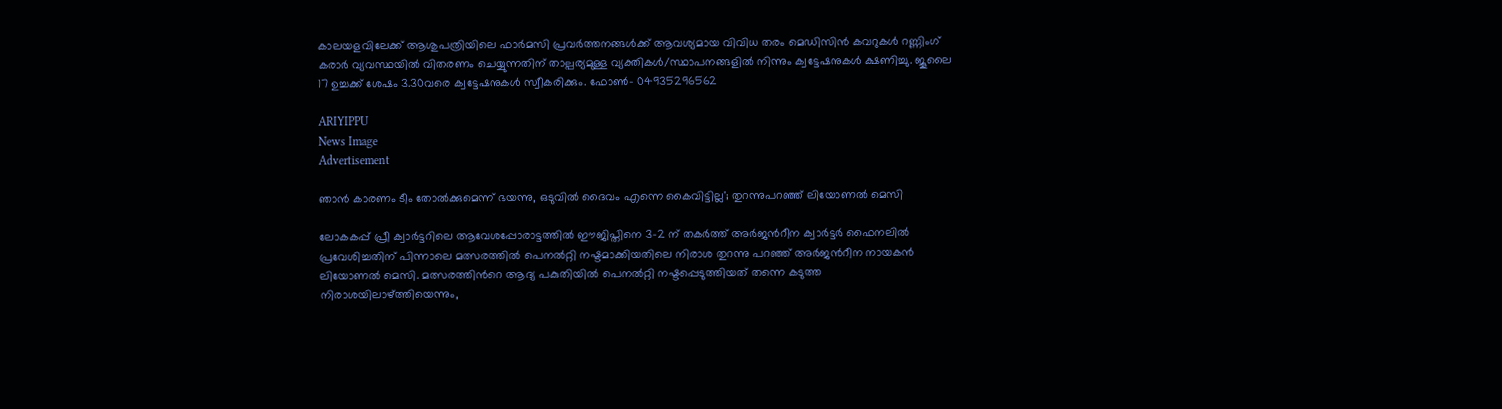കാലയളവിലേക്ക് ആശുപത്രിയിലെ ഫാർമസി പ്രവർത്തനങ്ങൾക്ക് ആവശ്യമായ വിവിധ തരം മെഡിസിൻ കവറുകൾ റണ്ണിംഗ് കരാർ വ്യവസ്ഥയിൽ വിതരണം ചെയ്യുന്നതിന് താല്പര്യമുള്ള വ്യക്തികള്‍/സ്ഥാപനങ്ങളിൽ നിന്നും ക്വട്ടേഷനുകൾ ക്ഷണിച്ചു. ജൂലൈ 17 ഉച്ചക്ക് ശേഷം 3.30വരെ ക്വട്ടേഷനുകള്‍ സ്വീകരിക്കും. ഫോണ്‍- 04935296562

ARIYIPPU
News Image
Advertisement

ഞാൻ കാരണം ടീം തോൽക്കുമെന്ന് ഭയന്നു, ഒടുവിൽ ദൈവം എന്നെ കൈവിട്ടില്ല'; തുറന്നുപറഞ്ഞ് ലിയോണൽ മെസി

ലോകകപ്പ് പ്രീ ക്വാർട്ടറിലെ ആവേശപ്പോരാട്ടത്തിൽ ഈജിപ്തിനെ 3-2 ന് തകർത്ത് അർജന്‍റീന ക്വാർട്ടർ ഫൈനലിൽ പ്രവേശിച്ചതിന് പിന്നാലെ മത്സരത്തില്‍ പെനല്‍റ്റി നഷ്ടമാക്കിയതിലെ നിരാശ തുറന്നു പറഞ്ഞ് അര്‍ജന്‍റീന നായകന്‍ ലിയോണല്‍ മെസി. മത്സരത്തിന്‍റെ ആദ്യ പകുതിയിൽ പെനൽറ്റി നഷ്ടപ്പെടുത്തിയത് തന്നെ കടുത്ത നിരാശയിലാഴ്ത്തിയെന്നും,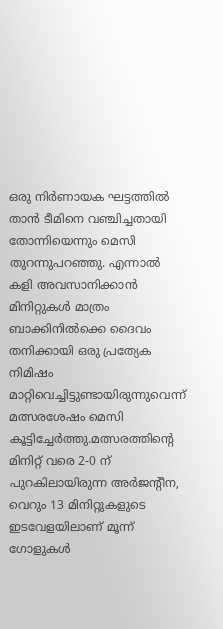ഒരു നിർണായക ഘട്ടത്തിൽ താൻ ടീമിനെ വ‌ഞ്ചിച്ചതായി തോന്നിയെന്നും മെസി തുറന്നുപറഞ്ഞു. എന്നാൽ കളി അവസാനിക്കാൻ മിനിറ്റുകൾ മാത്രം ബാക്കിനിൽക്കെ ദൈവം തനിക്കായി ഒരു പ്രത്യേക നിമിഷം മാറ്റിവെച്ചിട്ടുണ്ടായിരുന്നുവെന്ന് മത്സരശേഷം മെസി കൂട്ടിച്ചേർത്തു.മത്സരത്തിന്‍റെ മിനിറ്റ് വരെ 2-0 ന് പുറകിലായിരുന്ന അർജന്‍റീന, വെറും 13 മിനിറ്റുകളുടെ ഇടവേളയിലാണ് മൂന്ന് ഗോളുകൾ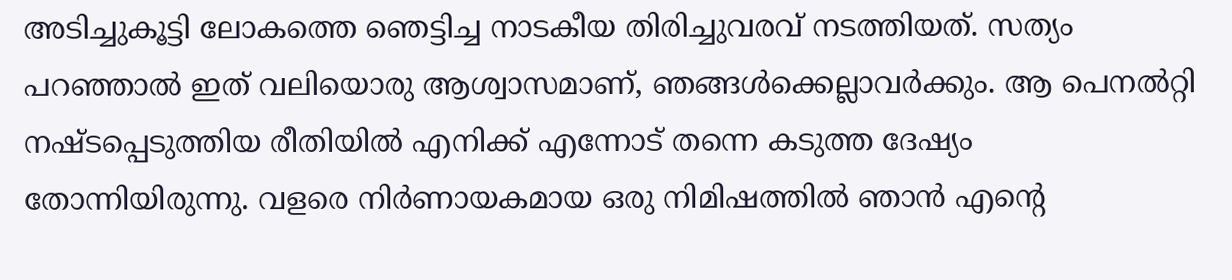അടിച്ചുകൂട്ടി ലോകത്തെ ഞെട്ടിച്ച നാടകീയ തിരിച്ചുവരവ് നടത്തിയത്. സത്യം പറഞ്ഞാൽ ഇത് വലിയൊരു ആശ്വാസമാണ്, ഞങ്ങൾക്കെല്ലാവർക്കും. ആ പെനൽറ്റി നഷ്ടപ്പെടുത്തിയ രീതിയിൽ എനിക്ക് എന്നോട് തന്നെ കടുത്ത ദേഷ്യം തോന്നിയിരുന്നു. വളരെ നിർണായകമായ ഒരു നിമിഷത്തിൽ ഞാൻ എന്‍റെ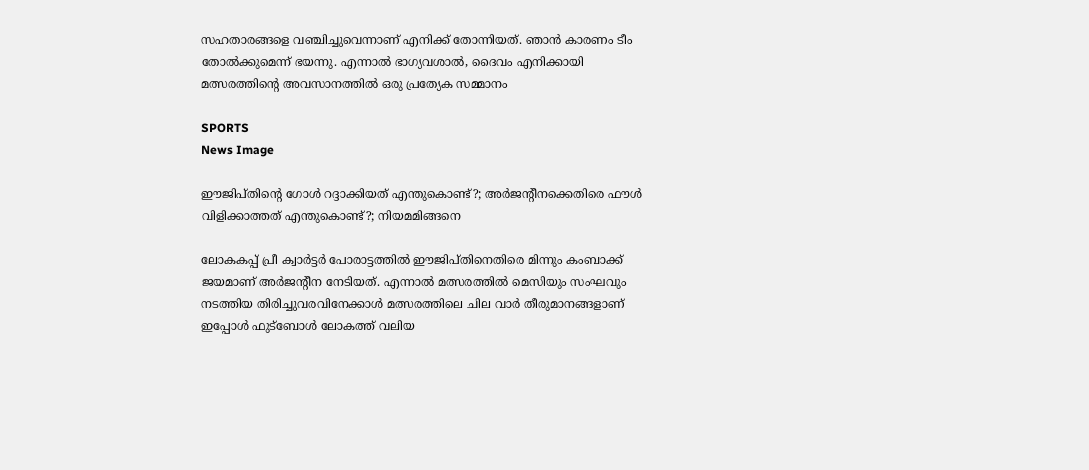സഹതാരങ്ങളെ വഞ്ചിച്ചുവെന്നാണ് എനിക്ക് തോന്നിയത്. ഞാൻ കാരണം ടീം തോല്‍ക്കുമെന്ന് ഭയന്നു. എന്നാൽ ഭാഗ്യവശാൽ, ദൈവം എനിക്കായി മത്സരത്തിന്‍റെ അവസാനത്തിൽ ഒരു പ്രത്യേക സമ്മാനം

SPORTS
News Image

ഈജിപ്തിന്റെ ഗോള്‍ റദ്ദാക്കിയത് എന്തുകൊണ്ട്?; അര്‍ജന്റീനക്കെതിരെ ഫൗള്‍ വിളിക്കാത്തത് എന്തുകൊണ്ട്?; നിയമമിങ്ങനെ

ലോകകപ്പ് പ്രീ ക്വാർട്ടർ പോരാട്ടത്തിൽ ഈജിപ്തിനെതിരെ മിന്നും കംബാക്ക് ജയമാണ് അർജന്റീന നേടിയത്. എന്നാൽ മത്സരത്തിൽ മെസിയും സംഘവും നടത്തിയ തിരിച്ചുവരവിനേക്കാള്‍ മത്സരത്തിലെ ചില വാര്‍ തീരുമാനങ്ങളാണ് ഇപ്പോള്‍ ഫുട്‌ബോള്‍ ലോകത്ത് വലിയ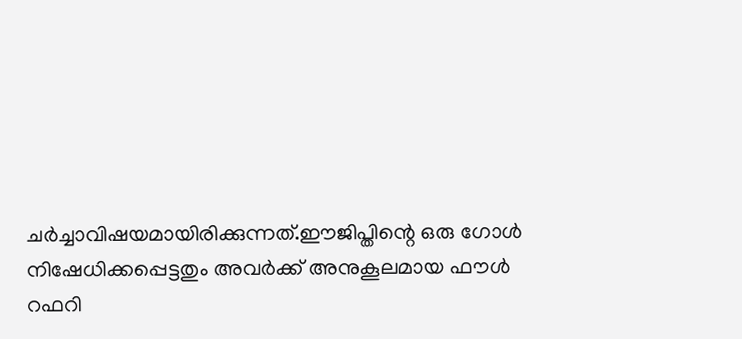ചര്‍ച്ചാവിഷയമായിരിക്കുന്നത്.ഈജിപ്തിന്റെ ഒരു ഗോള്‍ നിഷേധിക്കപ്പെട്ടതും അവര്‍ക്ക് അനുകൂലമായ ഫൗള്‍ റഫറി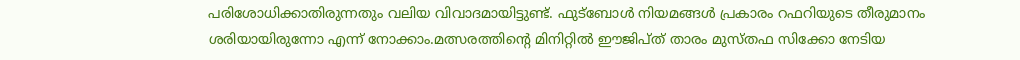പരിശോധിക്കാതിരുന്നതും വലിയ വിവാദമായിട്ടുണ്ട്. ഫുട്‌ബോള്‍ നിയമങ്ങള്‍ പ്രകാരം റഫറിയുടെ തീരുമാനം ശരിയായിരുന്നോ എന്ന് നോക്കാം.മത്സരത്തിന്റെ മിനിറ്റില്‍ ഈജിപ്ത് താരം മുസ്തഫ സിക്കോ നേടിയ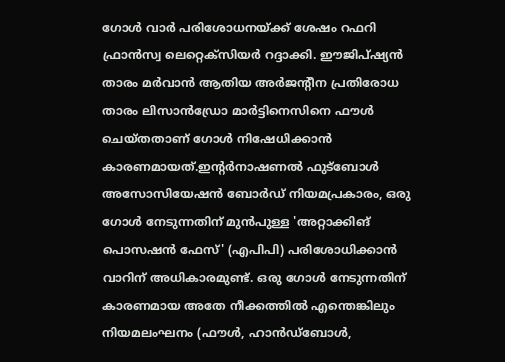ഗോള്‍ വാര്‍ പരിശോധനയ്ക്ക് ശേഷം റഫറി ഫ്രാന്‍സ്വ ലെറ്റെക്‌സിയര്‍ റദ്ദാക്കി. ഈജിപ്ഷ്യന്‍ താരം മര്‍വാന്‍ ആതിയ അര്‍ജന്റീന പ്രതിരോധ താരം ലിസാന്‍ഡ്രോ മാര്‍ട്ടിനെസിനെ ഫൗള്‍ ചെയ്തതാണ് ഗോള്‍ നിഷേധിക്കാന്‍ കാരണമായത്.ഇന്റര്‍നാഷണല്‍ ഫുട്‌ബോള്‍ അസോസിയേഷന്‍ ബോര്‍ഡ് നിയമപ്രകാരം, ഒരു ഗോള്‍ നേടുന്നതിന് മുന്‍പുള്ള 'അറ്റാക്കിങ് പൊസഷന്‍ ഫേസ്' (എപിപി) പരിശോധിക്കാന്‍ വാറിന് അധികാരമുണ്ട്. ഒരു ഗോള്‍ നേടുന്നതിന് കാരണമായ അതേ നീക്കത്തില്‍ എന്തെങ്കിലും നിയമലംഘനം (ഫൗള്‍, ഹാന്‍ഡ്ബോള്‍,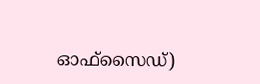ഓഫ്സൈഡ്)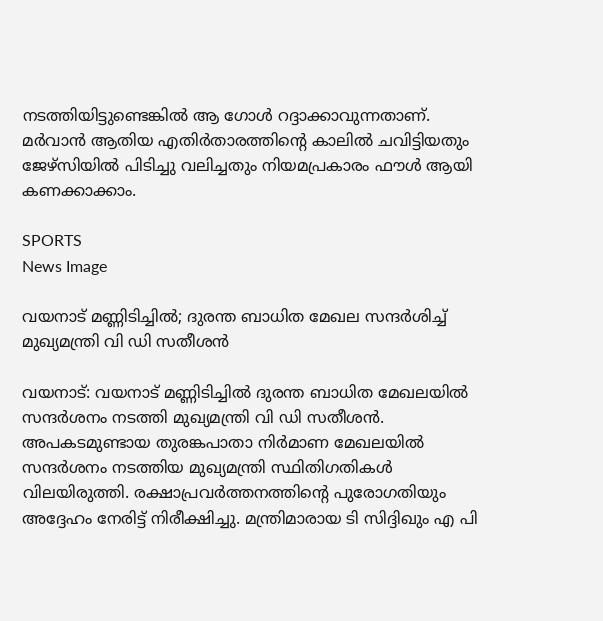നടത്തിയിട്ടുണ്ടെങ്കില്‍ ആ ഗോള്‍ റദ്ദാക്കാവുന്നതാണ്. മര്‍വാന്‍ ആതിയ എതിര്‍താരത്തിന്റെ കാലില്‍ ചവിട്ടിയതും ജേഴ്‌സിയില്‍ പിടിച്ചു വലിച്ചതും നിയമപ്രകാരം ഫൗള്‍ ആയി കണക്കാക്കാം.

SPORTS
News Image

വയനാട് മണ്ണിടിച്ചില്‍; ദുരന്ത ബാധിത മേഖല സന്ദര്‍ശിച്ച് മുഖ്യമന്ത്രി വി ഡി സതീശന്‍

വയനാട്: വയനാട് മണ്ണിടിച്ചില്‍ ദുരന്ത ബാധിത മേഖലയില്‍ സന്ദര്‍ശനം നടത്തി മുഖ്യമന്ത്രി വി ഡി സതീശന്‍. അപകടമുണ്ടായ തുരങ്കപാതാ നിര്‍മാണ മേഖലയില്‍ സന്ദര്‍ശനം നടത്തിയ മുഖ്യമന്ത്രി സ്ഥിതിഗതികള്‍ വിലയിരുത്തി. രക്ഷാപ്രവര്‍ത്തനത്തിന്റെ പുരോഗതിയും അദ്ദേഹം നേരിട്ട് നിരീക്ഷിച്ചു. മന്ത്രിമാരായ ടി സിദ്ദിഖും എ പി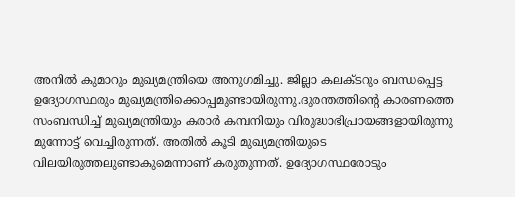അനില്‍ കുമാറും മുഖ്യമന്ത്രിയെ അനുഗമിച്ചു. ജില്ലാ കലക്ടറും ബന്ധപ്പെട്ട ഉദ്യോഗസ്ഥരും മുഖ്യമന്ത്രിക്കൊപ്പമുണ്ടായിരുന്നു.ദുരന്തത്തിന്റെ കാരണത്തെ സംബന്ധിച്ച് മുഖ്യമന്ത്രിയും കരാര്‍ കമ്പനിയും വിരുദ്ധാഭിപ്രായങ്ങളായിരുന്നു മുന്നോട്ട് വെച്ചിരുന്നത്. അതില്‍ കൂടി മുഖ്യമന്ത്രിയുടെ വിലയിരുത്തലുണ്ടാകുമെന്നാണ് കരുതുന്നത്. ഉദ്യോഗസ്ഥരോടും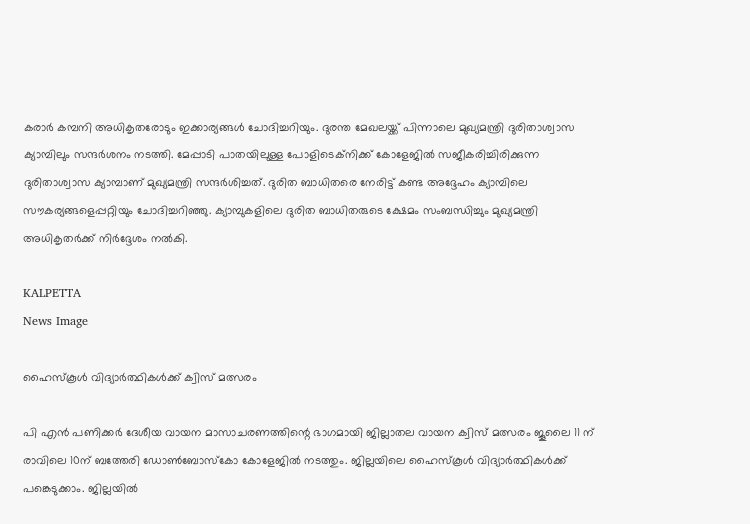കരാര്‍ കമ്പനി അധികൃതരോടും ഇക്കാര്യങ്ങള്‍ ചോദിച്ചറിയും. ദുരന്ത മേഖലയ്ക്ക് പിന്നാലെ മുഖ്യമന്ത്രി ദുരിതാശ്വാസ ക്യാമ്പിലും സന്ദര്‍ശനം നടത്തി. മേപ്പാടി പാതയിലുള്ള പോളിടെക്‌നിക്ക് കോളേജില്‍ സജീകരിച്ചിരിക്കുന്ന ദുരിതാശ്വാസ ക്യാമ്പാണ് മുഖ്യമന്ത്രി സന്ദര്‍ശിച്ചത്. ദുരിത ബാധിതരെ നേരിട്ട് കണ്ട അദ്ദേഹം ക്യാമ്പിലെ സൗകര്യങ്ങളെപ്പറ്റിയും ചോദിച്ചറിഞ്ഞു. ക്യാമ്പുകളിലെ ദുരിത ബാധിതരുടെ ക്ഷേമം സംബന്ധിച്ചും മുഖ്യമന്ത്രി അധികൃതര്‍ക്ക് നിര്‍ദ്ദേശം നല്‍കി.

KALPETTA
News Image

ഹൈസ്കൂൾ വിദ്യാർത്ഥികൾക്ക് ക്വിസ് മത്സരം

പി എൻ പണിക്കർ ദേശീയ വായന മാസാചരണത്തിന്റെ ഭാഗമായി ജില്ലാതല വായന ക്വിസ് മത്സരം ജൂലൈ 11 ന് രാവിലെ 10ന് ബത്തേരി ഡോൺബോസ്കോ കോളേജിൽ നടത്തും. ജില്ലയിലെ ഹൈസ്കൂൾ വിദ്യാർത്ഥികൾക്ക് പങ്കെടുക്കാം. ജില്ലയിൽ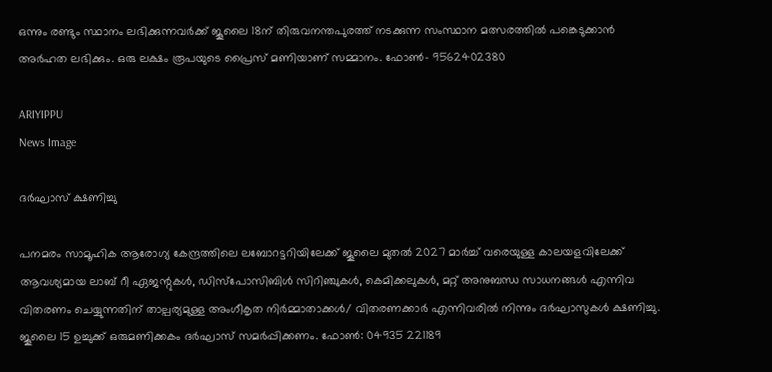ഒന്നും രണ്ടും സ്ഥാനം ലഭിക്കുന്നവർക്ക് ജൂലൈ 18ന് തിരുവനന്തപുരത്ത് നടക്കുന്ന സംസ്ഥാന മത്സരത്തിൽ പങ്കെടുക്കാൻ അർഹത ലഭിക്കും. ഒരു ലക്ഷം രൂപയുടെ പ്രൈസ് മണിയാണ് സമ്മാനം. ഫോണ്‍- 9562402380

ARIYIPPU
News Image

ദർഘാസ് ക്ഷണിച്ചു

പനമരം സാമൂഹിക ആരോഗ്യ കേന്ദ്രത്തിലെ ലബോറട്ടറിയിലേക്ക് ജൂലൈ മുതൽ 2027 മാർച്ച് വരെയുള്ള കാലയളവിലേക്ക് ആവശ്യമായ ലാബ് റീ ഏജന്റുകൾ, ഡിസ്പോസിബിൾ സിറിഞ്ചുകൾ, കെമിക്കലുകൾ, മറ്റ് അനുബന്ധ സാധനങ്ങൾ എന്നിവ വിതരണം ചെയ്യുന്നതിന് താല്പര്യമുള്ള അംഗീകൃത നിർമ്മാതാക്കള്‍/ വിതരണക്കാര്‍ എന്നിവരില്‍ നിന്നും ദർഘാസുകൾ ക്ഷണിച്ചു. ജൂലൈ 15 ഉച്ചുക്ക് ഒരുമണിക്കകം ദർഘാസ് സമര്‍പ്പിക്കണം. ഫോൺ: 04935 221189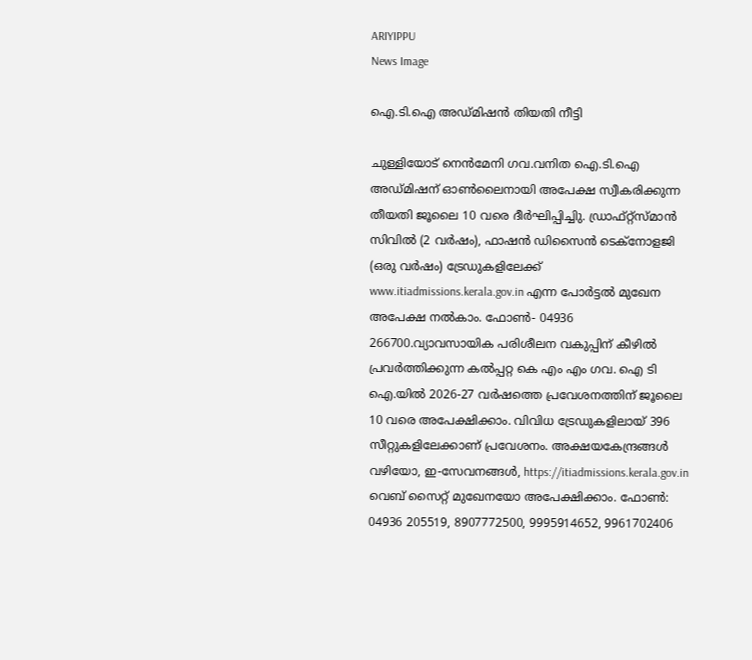ARIYIPPU
News Image

ഐ.ടി.ഐ അഡ്മിഷന്‍ തിയതി നീട്ടി

ചുള്ളിയോട് നെൻമേനി ഗവ.വനിത ഐ.ടി.ഐ അഡ്മിഷന് ഓൺലൈനായി അപേക്ഷ സ്വീകരിക്കുന്ന തീയതി ജൂലൈ 10 വരെ ദീർഘിപ്പിച്ചിു. ഡ്രാഫ്റ്റ്സ്മാൻ സിവിൽ (2 വർഷം), ഫാഷൻ ഡിസൈൻ ടെക്നോളജി (ഒരു വർഷം) ട്രേഡുകളിലേക്ക് www.itiadmissions.kerala.gov.in എന്ന പോർട്ടൽ മുഖേന അപേക്ഷ നല്‍കാം. ഫോണ്‍- 04936 266700.വ്യാവസായിക പരിശീലന വകുപ്പിന് കീഴിൽ പ്രവർത്തിക്കുന്ന കൽപ്പറ്റ കെ എം എം ഗവ. ഐ ടി ഐ.യിൽ 2026-27 വർഷത്തെ പ്രവേശനത്തിന് ജൂലൈ 10 വരെ അപേക്ഷിക്കാം. വിവിധ ട്രേഡുകളിലായ് 396 സീറ്റുകളിലേക്കാണ് പ്രവേശനം. അക്ഷയകേന്ദ്രങ്ങൾ വഴിയോ, ഇ-സേവനങ്ങൾ, https://itiadmissions.kerala.gov.in വെബ് സൈറ്റ് മുഖേനയോ അപേക്ഷിക്കാം. ഫോൺ: 04936 205519, 8907772500, 9995914652, 9961702406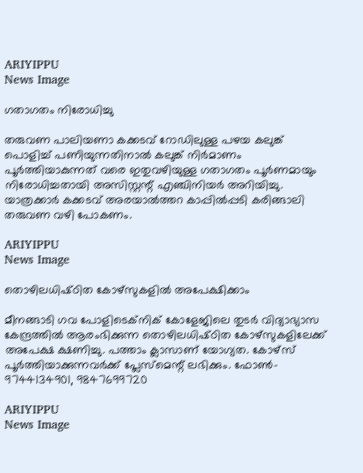ARIYIPPU
News Image

ഗതാഗതം നിരോധിച്ചു

തരുവണ പാലിയണാ കക്കടവ് റോഡിലുള്ള പഴയ കലുങ്ക് പൊളിച്ച് പണിയുന്നതിനാൽ കലുങ്ക് നിർമാണം പൂർത്തിയാകുന്നത് വരെ ഇതുവഴിയുള്ള ഗതാഗതം പൂർണമായും നിരോധിച്ചതായി അസിസ്റ്റന്റ് എഞ്ചിനിയർ അറിയിച്ചു. യാത്രക്കാര്‍ കക്കടവ് അരയാൽത്തറ കാപ്പിൽപ്പടി കരിങ്ങാലി തരുവണ വഴി പോകണം.

ARIYIPPU
News Image

തൊഴിലധിഷ്‌ഠിത കോഴ്‌സുകളില്‍ അപേക്ഷിക്കാം

മീനങ്ങാടി ഗവ പോളിടെക്‌നിക്‌ കോളേജിലെ തുടര്‍ വിദ്യാഭ്യാസ കേന്ദ്രത്തില്‍ ആരംഭിക്കുന്ന തൊഴിലധിഷ്‌ഠിത കോഴ്‌സുകളിലേക്ക്‌ അപേക്ഷ ക്ഷണിച്ചു. പത്താം ക്ലാസാണ് യോഗ്യത. കോഴ്സ് പൂര്‍ത്തിയാക്കുന്നവര്‍ക്ക്‌ പ്ലേസ്‌മെന്റ്‌ ലഭിക്കും. ഫോണ്‍- 9744134901, 9847699720

ARIYIPPU
News Image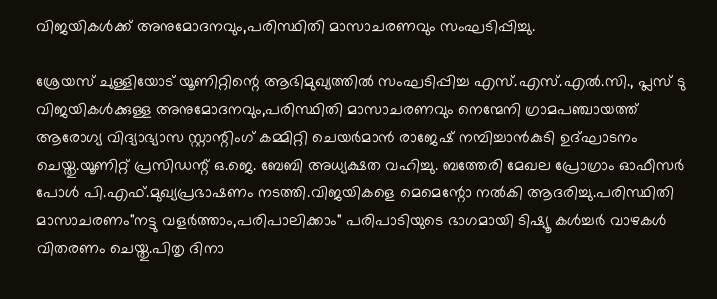വിജയികൾക്ക് അനുമോദനവും,പരിസ്ഥിതി മാസാചരണവും സംഘടിപ്പിച്ചു.

ശ്രേയസ് ചുള്ളിയോട് യൂണിറ്റിന്റെ ആഭിമുഖ്യത്തിൽ സംഘടിപ്പിച്ച എസ്.എസ്.എൽ.സി., പ്ലസ് ടു വിജയികൾക്കുള്ള അനുമോദനവും,പരിസ്ഥിതി മാസാചരണവും നെന്മേനി ഗ്രാമപഞ്ചായത്ത് ആരോഗ്യ വിദ്യാഭ്യാസ സ്റ്റാന്റിംഗ് കമ്മിറ്റി ചെയർമാൻ രാജേഷ് നമ്പിച്ചാൻകുടി ഉദ്ഘാടനം ചെയ്തു.യൂണിറ്റ് പ്രസിഡന്റ്‌ ഒ.ജെ. ബേബി അധ്യക്ഷത വഹിച്ചു. ബത്തേരി മേഖല പ്രോഗ്രാം ഓഫീസർ പോൾ പി.എഫ്.മുഖ്യപ്രഭാഷണം നടത്തി.വിജയികളെ മെമെന്റോ നൽകി ആദരിച്ചു.പരിസ്ഥിതി മാസാചരണം"നട്ടു വളർത്താം,പരിപാലിക്കാം" പരിപാടിയുടെ ഭാഗമായി ടിഷ്യൂ കൾച്ചർ വാഴകൾ വിതരണം ചെയ്തു.പിതൃ ദിനാ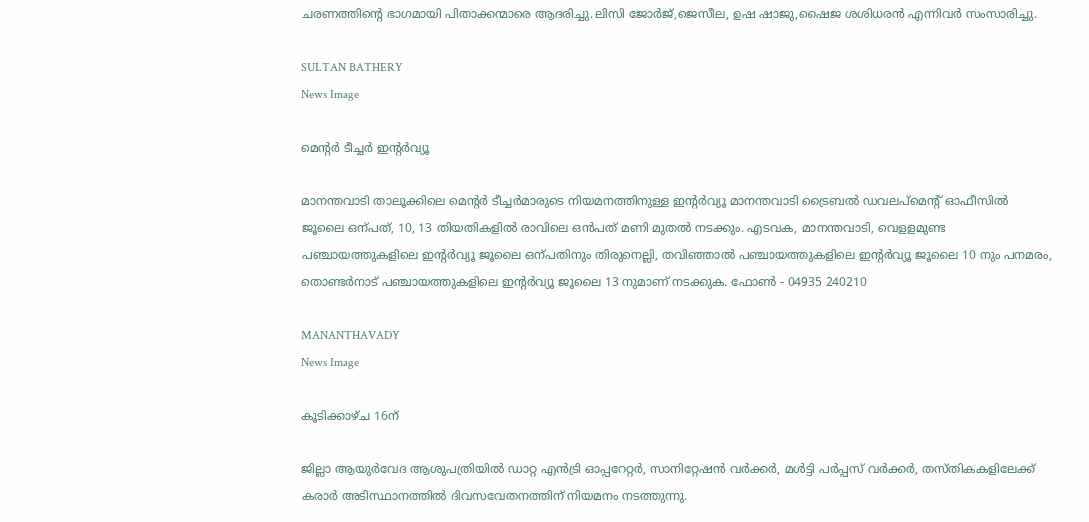ചരണത്തിന്റെ ഭാഗമായി പിതാക്കന്മാരെ ആദരിച്ചു.ലിസി ജോർജ്,ജെസീല, ഉഷ ഷാജു,ഷൈജ ശശിധരൻ എന്നിവർ സംസാരിച്ചു.

SULTAN BATHERY
News Image

മെൻ്റർ ടീച്ചർ ഇൻ്റർവ്യൂ

മാനന്തവാടി താലൂക്കിലെ മെൻ്റർ ടീച്ചർമാരുടെ നിയമനത്തിനുള്ള ഇൻ്റർവ്യൂ മാനന്തവാടി ട്രൈബൽ ഡവലപ്മെൻ്റ് ഓഫീസിൽ ജൂലൈ ഒന്പത്, 10, 13 തിയതികളില്‍ രാവിലെ ഒന്‍പത് മണി മുതല്‍ നടക്കും. എടവക, മാനന്തവാടി, വെളളമുണ്ട പഞ്ചായത്തുകളിലെ ഇന്‍റര്‍വ്യൂ ജൂലൈ ഒന്പതിനും തിരുനെല്ലി, തവിഞ്ഞാൽ പഞ്ചായത്തുകളിലെ ഇന്‍റര്‍വ്യൂ ജൂലൈ 10 നും പനമരം, തൊണ്ടർനാട് പഞ്ചായത്തുകളിലെ ഇന്‍റര്‍വ്യൂ ജൂലൈ 13 നുമാണ് നടക്കുക. ഫോണ്‍ - 04935 240210

MANANTHAVADY
News Image

കൂടിക്കാഴ്ച 16ന്

ജില്ലാ ആയുർവേദ ആശുപത്രിയിൽ ഡാറ്റ എൻട്രി ഓപ്പറേറ്റർ, സാനിറ്റേഷൻ വർക്കർ, മൾട്ടി പർപ്പസ് വർക്കർ, തസ്തികകളിലേക്ക് കരാർ അടിസ്ഥാനത്തിൽ ദിവസവേതനത്തിന് നിയമനം നടത്തുന്നു.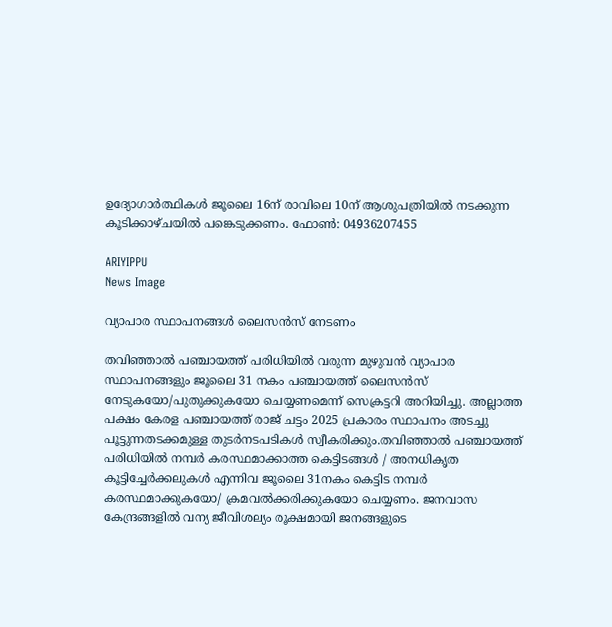ഉദ്യോഗാര്‍ത്ഥികള്‍ ജൂലൈ 16ന് രാവിലെ 10ന് ആശുപത്രിയിൽ നടക്കുന്ന കൂടിക്കാഴ്ചയില്‍ പങ്കെടുക്കണം. ഫോൺ: 04936207455

ARIYIPPU
News Image

വ്യാപാര സ്ഥാപനങ്ങള്‍ ലൈസൻസ് നേടണം

തവിഞ്ഞാൽ പഞ്ചായത്ത് പരിധിയിൽ വരുന്ന മുഴുവൻ വ്യാപാര സ്ഥാപനങ്ങളും ജൂലൈ 31 നകം പഞ്ചായത്ത് ലൈസൻസ് നേടുകയോ/പുതുക്കുകയോ ചെയ്യണമെന്ന് സെക്രട്ടറി അറിയിച്ചു. അല്ലാത്ത പക്ഷം കേരള പഞ്ചായത്ത് രാജ് ചട്ടം 2025 പ്രകാരം സ്ഥാപനം അടച്ചു പൂട്ടുന്നതടക്കമുള്ള തുടർനടപടികൾ സ്വീകരിക്കും.തവിഞ്ഞാൽ പഞ്ചായത്ത് പരിധിയിൽ നമ്പർ കരസ്ഥമാക്കാത്ത കെട്ടിടങ്ങൾ / അനധികൃത കൂട്ടിച്ചേർക്കലുകൾ എന്നിവ ജൂലൈ 31നകം കെട്ടിട നമ്പർ കരസ്ഥമാക്കുകയോ/ ക്രമവൽക്കരിക്കുകയോ ചെയ്യണം. ജനവാസ കേന്ദ്രങ്ങളിൽ വന്യ ജീവിശല്യം രൂക്ഷമായി ജനങ്ങളുടെ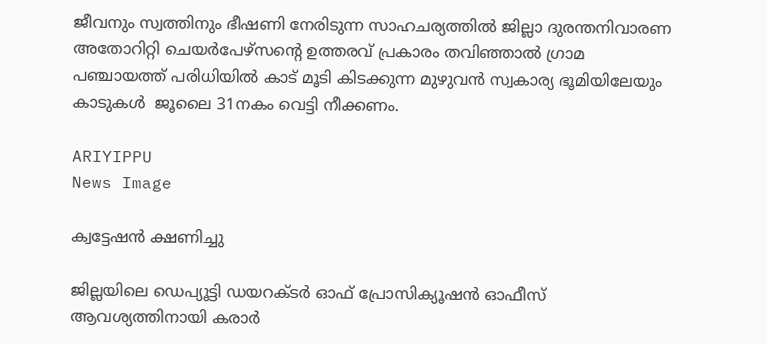ജീവനും സ്വത്തിനും ഭീഷണി നേരിടുന്ന സാഹചര്യത്തിൽ ജില്ലാ ദുരന്തനിവാരണ അതോറിറ്റി ചെയർപേഴ്സന്‍റെ ഉത്തരവ് പ്രകാരം തവിഞ്ഞാൽ ഗ്രാമ പഞ്ചായത്ത് പരിധിയിൽ കാട് മൂടി കിടക്കുന്ന മുഴുവൻ സ്വകാര്യ ഭൂമിയിലേയും കാടുകൾ  ജൂലൈ 31നകം വെട്ടി നീക്കണം.

ARIYIPPU
News Image

ക്വട്ടേഷന്‍ ക്ഷണിച്ചു

ജില്ലയിലെ ഡെപ്യൂട്ടി ഡയറക്‌ടർ ഓഫ് പ്രോസിക്യൂഷൻ ഓഫീസ് ആവശ്യത്തിനായി കരാർ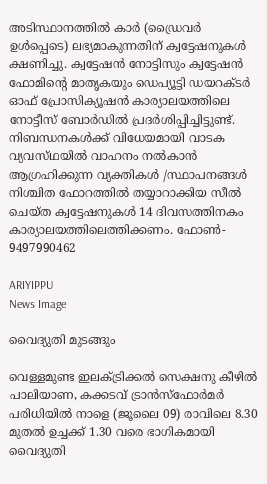അടിസ്ഥാനത്തിൽ കാർ (ഡ്രൈവർ ഉൾപ്പെടെ) ലഭ്യമാകുന്നതിന് ക്വട്ടേഷനുകൾ ക്ഷണിച്ചു. ക്വട്ടേഷൻ നോട്ടിസും ക്വട്ടേഷൻ ഫോമിന്റെ മാതൃകയും ഡെപ്യൂട്ടി ഡയറക്‌ടർ ഓഫ് പ്രോസിക്യൂഷൻ കാര്യാലയത്തിലെ നോട്ടീസ് ബോർഡിൽ പ്രദർശിപ്പിച്ചിട്ടുണ്ട്. നിബന്ധനകൾക്ക് വിധേയമായി വാടക വ്യവസ്‌ഥയിൽ വാഹനം നൽകാൻ ആഗ്രഹിക്കുന്ന വ്യക്തികൾ /സ്ഥാപനങ്ങൾ നിശ്ചിത ഫോറത്തിൽ തയ്യാറാക്കിയ സീൽ ചെയ്‌ത ക്വട്ടേഷനുകൾ 14 ദിവസത്തിനകം കാര്യാലയത്തിലെത്തിക്കണം. ഫോണ്‍- 9497990462

ARIYIPPU
News Image

വൈദ്യുതി മുടങ്ങും

വെള്ളമുണ്ട ഇലക്ട്രിക്കൽ സെക്ഷനു കീഴിൽ പാലിയാണ, കക്കടവ് ട്രാൻസ്ഫോർമർ പരിധിയിൽ നാളെ (ജൂലൈ 09) രാവിലെ 8.30 മുതൽ ഉച്ചക്ക് 1.30 വരെ ഭാഗികമായി വൈദ്യുതി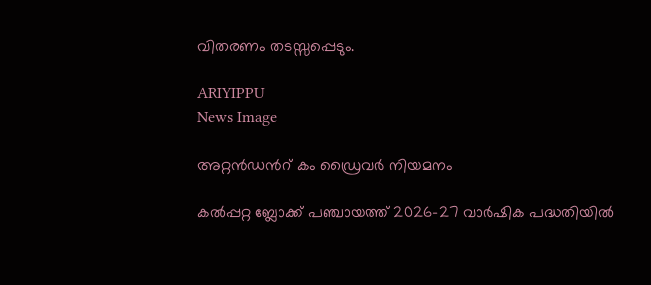വിതരണം തടസ്സപ്പെടും.

ARIYIPPU
News Image

അറ്റന്‍ഡന്‍റ് കം ഡ്രൈവർ നിയമനം

കൽപ്പറ്റ ബ്ലോക്ക് പഞ്ചായത്ത് 2026-27 വാർഷിക പദ്ധതിയിൽ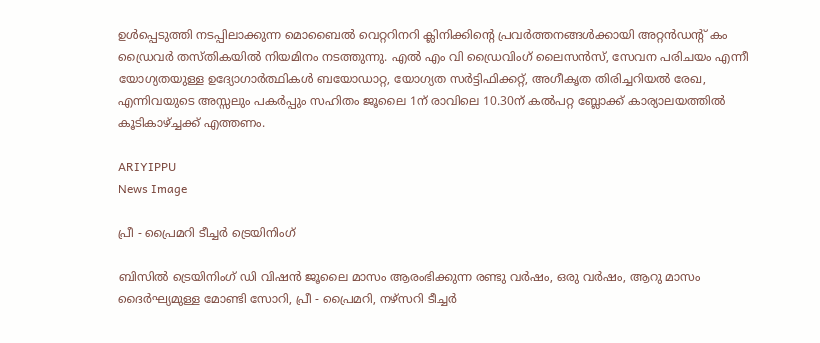ഉൾപ്പെടുത്തി നടപ്പിലാക്കുന്ന മൊബൈൽ വെറ്ററിനറി ക്ലിനിക്കിന്‍റെ പ്രവർത്തനങ്ങൾക്കായി അറ്റന്‍ഡന്‍റ് കം ഡ്രൈവർ തസ്‌തികയില്‍ നിയമിനം നടത്തുന്നു. എല്‍ എം വി ഡ്രൈവിംഗ് ലൈസൻസ്, സേവന പരിചയം എന്നീ യോഗ്യതയുള്ള ഉദ്യോഗാർത്ഥികൾ ബയോഡാറ്റ, യോഗ്യത സർട്ടിഫിക്കറ്റ്, അഗീകൃത തിരിച്ചറിയൽ രേഖ, എന്നിവയുടെ അസ്സലും പകർപ്പും സഹിതം ജൂലൈ 1ന് രാവിലെ 10.30ന് കല്‍പറ്റ ബ്ലോക്ക് കാര്യാലയത്തിൽ കൂടികാഴ്ച്ചക്ക് എത്തണം.

ARIYIPPU
News Image

പ്രീ - പ്രൈമറി ടീച്ചർ ട്രെയിനിംഗ്

ബിസിൽ ട്രെയിനിംഗ് ഡി വിഷൻ ജൂലൈ മാസം ആരംഭിക്കുന്ന രണ്ടു വർഷം, ഒരു വർഷം, ആറു മാസം ദൈർഘ്യമുള്ള മോണ്ടി സോറി, പ്രീ - പ്രൈമറി, നഴ്സറി ടീച്ചർ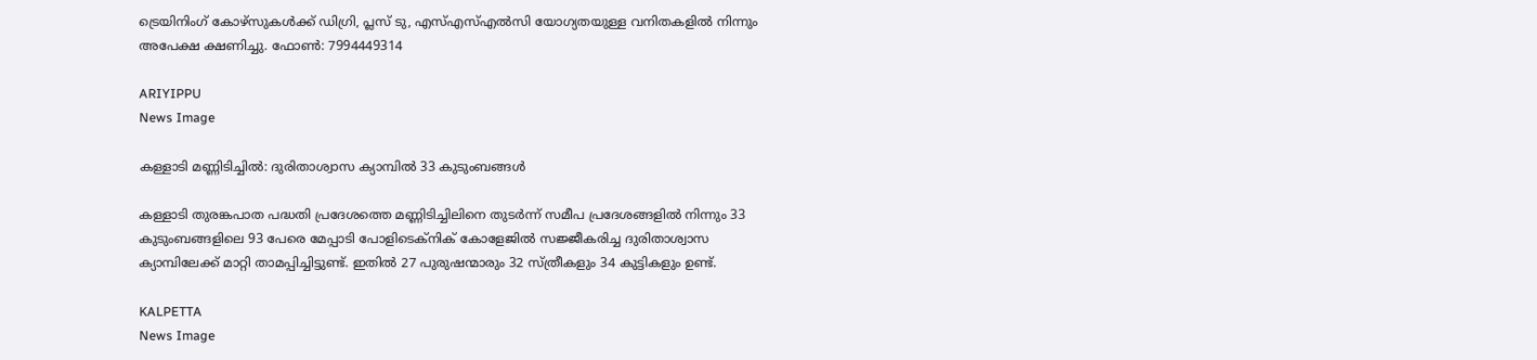ട്രെയിനിംഗ് കോഴ്സുകൾക്ക് ഡിഗ്രി, പ്ലസ് ടു, എസ്എസ്എല്‍സി യോഗ്യതയുള്ള വനിതകളിൽ നിന്നും അപേക്ഷ ക്ഷണിച്ചു. ഫോണ്‍: 7994449314

ARIYIPPU
News Image

കള്ളാടി മണ്ണിടിച്ചിൽ: ദുരിതാശ്വാസ ക്യാമ്പിൽ 33 കുടുംബങ്ങൾ

കള്ളാടി തുരങ്കപാത പദ്ധതി പ്രദേശത്തെ മണ്ണിടിച്ചിലിനെ തുടർന്ന് സമീപ പ്രദേശങ്ങളിൽ നിന്നും 33 കുടുംബങ്ങളിലെ 93 പേരെ മേപ്പാടി പോളിടെക്നിക് കോളേജിൽ സജ്ജീകരിച്ച ദുരിതാശ്വാസ ക്യാമ്പിലേക്ക് മാറ്റി താമപ്പിച്ചിട്ടുണ്ട്. ഇതിൽ 27 പുരുഷന്മാരും 32 സ്ത്രീകളും 34 കുട്ടികളും ഉണ്ട്.

KALPETTA
News Image